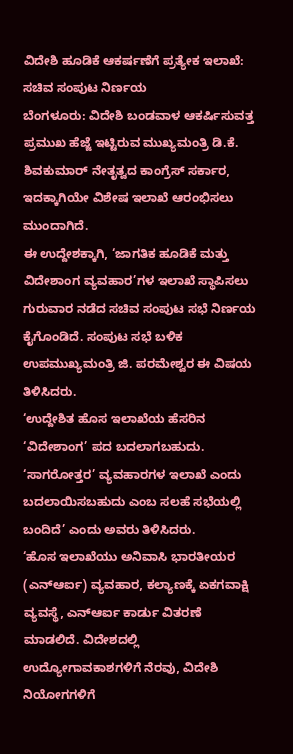ವಿದೇಶಿ ಹೂಡಿಕೆ ಆಕರ್ಷಣೆಗೆ ಪ್ರತ್ಯೇಕ ಇಲಾಖೆ: ಸಚಿವ ಸಂಪುಟ ನಿರ್ಣಯ
ಬೆಂಗಳೂರು: ವಿದೇಶಿ ಬಂಡವಾಳ ಆಕರ್ಷಿಸುವತ್ತ ಪ್ರಮುಖ ಹೆಜ್ಜೆ ಇಟ್ಟಿರುವ ಮುಖ್ಯಮಂತ್ರಿ ಡಿ.ಕೆ. ಶಿವಕುಮಾರ್ ನೇತೃತ್ವದ ಕಾಂಗ್ರೆಸ್ ಸರ್ಕಾರ, ಇದಕ್ಕಾಗಿಯೇ ವಿಶೇಷ ಇಲಾಖೆ ಆರಂಭಿಸಲು ಮುಂದಾಗಿದೆ.
ಈ ಉದ್ದೇಶಕ್ಕಾಗಿ, ‘ಜಾಗತಿಕ ಹೂಡಿಕೆ ಮತ್ತು ವಿದೇಶಾಂಗ ವ್ಯವಹಾರ’ಗಳ ಇಲಾಖೆ ಸ್ಥಾಪಿಸಲು ಗುರುವಾರ ನಡೆದ ಸಚಿವ ಸಂಪುಟ ಸಭೆ ನಿರ್ಣಯ ಕೈಗೊಂಡಿದೆ. ಸಂಪುಟ ಸಭೆ ಬಳಿಕ ಉಪಮುಖ್ಯಮಂತ್ರಿ ಜಿ. ಪರಮೇಶ್ವರ ಈ ವಿಷಯ ತಿಳಿಸಿದರು.
‘ಉದ್ದೇಶಿತ ಹೊಸ ಇಲಾಖೆಯ ಹೆಸರಿನ ‘ವಿದೇಶಾಂಗ’ ಪದ ಬದಲಾಗಬಹುದು. ‘ಸಾಗರೋತ್ತರ’ ವ್ಯವಹಾರಗಳ ಇಲಾಖೆ ಎಂದು ಬದಲಾಯಿಸಬಹುದು ಎಂಬ ಸಲಹೆ ಸಭೆಯಲ್ಲಿ ಬಂದಿದೆ’ ಎಂದು ಅವರು ತಿಳಿಸಿದರು.
‘ಹೊಸ ಇಲಾಖೆಯು ಅನಿವಾಸಿ ಭಾರತೀಯರ (ಎನ್ಆರ್ಐ) ವ್ಯವಹಾರ, ಕಲ್ಯಾಣಕ್ಕೆ ಏಕಗವಾಕ್ಷಿ ವ್ಯವಸ್ಥೆ, ಎನ್ಆರ್ಐ ಕಾರ್ಡು ವಿತರಣೆ ಮಾಡಲಿದೆ. ವಿದೇಶದಲ್ಲಿ ಉದ್ಯೋಗಾವಕಾಶಗಳಿಗೆ ನೆರವು, ವಿದೇಶಿ ನಿಯೋಗಗಳಿಗೆ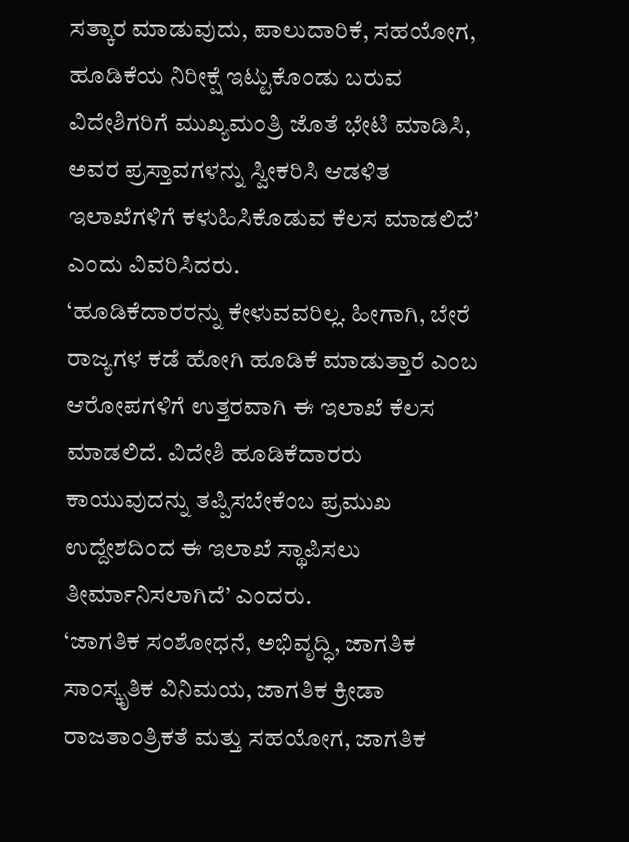ಸತ್ಕಾರ ಮಾಡುವುದು, ಪಾಲುದಾರಿಕೆ, ಸಹಯೋಗ, ಹೂಡಿಕೆಯ ನಿರೀಕ್ಷೆ ಇಟ್ಟುಕೊಂಡು ಬರುವ ವಿದೇಶಿಗರಿಗೆ ಮುಖ್ಯಮಂತ್ರಿ ಜೊತೆ ಭೇಟಿ ಮಾಡಿಸಿ, ಅವರ ಪ್ರಸ್ತಾವಗಳನ್ನು ಸ್ವೀಕರಿಸಿ ಆಡಳಿತ ಇಲಾಖೆಗಳಿಗೆ ಕಳುಹಿಸಿಕೊಡುವ ಕೆಲಸ ಮಾಡಲಿದೆ’ ಎಂದು ವಿವರಿಸಿದರು.
‘ಹೂಡಿಕೆದಾರರನ್ನು ಕೇಳುವವರಿಲ್ಲ. ಹೀಗಾಗಿ, ಬೇರೆ ರಾಜ್ಯಗಳ ಕಡೆ ಹೋಗಿ ಹೂಡಿಕೆ ಮಾಡುತ್ತಾರೆ ಎಂಬ ಆರೋಪಗಳಿಗೆ ಉತ್ತರವಾಗಿ ಈ ಇಲಾಖೆ ಕೆಲಸ ಮಾಡಲಿದೆ. ವಿದೇಶಿ ಹೂಡಿಕೆದಾರರು ಕಾಯುವುದನ್ನು ತಪ್ಪಿಸಬೇಕೆಂಬ ಪ್ರಮುಖ ಉದ್ದೇಶದಿಂದ ಈ ಇಲಾಖೆ ಸ್ಥಾಪಿಸಲು ತೀರ್ಮಾನಿಸಲಾಗಿದೆ’ ಎಂದರು.
‘ಜಾಗತಿಕ ಸಂಶೋಧನೆ, ಅಭಿವೃದ್ಧಿ, ಜಾಗತಿಕ ಸಾಂಸ್ಕೃತಿಕ ವಿನಿಮಯ, ಜಾಗತಿಕ ಕ್ರೀಡಾ ರಾಜತಾಂತ್ರಿಕತೆ ಮತ್ತು ಸಹಯೋಗ, ಜಾಗತಿಕ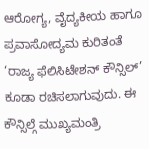ಆರೋಗ್ಯ, ವೈದ್ಯಕೀಯ ಹಾಗೂ ಪ್ರವಾಸೋದ್ಯಮ ಕುರಿತಂತೆ ‘ರಾಜ್ಯ ಫೆಲಿಸಿಟೇಶನ್ ಕೌನ್ಸಿಲ್’ ಕೂಡಾ ರಚಿಸಲಾಗುವುದು. ಈ ಕೌನ್ಸಿಲ್ಗೆ ಮುಖ್ಯಮಂತ್ರಿ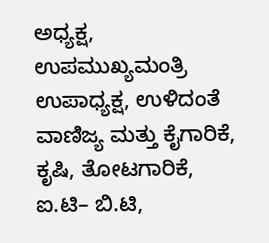ಅಧ್ಯಕ್ಷ, ಉಪಮುಖ್ಯಮಂತ್ರಿ ಉಪಾಧ್ಯಕ್ಷ, ಉಳಿದಂತೆ ವಾಣಿಜ್ಯ ಮತ್ತು ಕೈಗಾರಿಕೆ, ಕೃಷಿ, ತೋಟಗಾರಿಕೆ, ಐ.ಟಿ– ಬಿ.ಟಿ,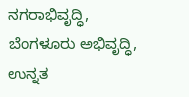ನಗರಾಭಿವೃದ್ಧಿ, ಬೆಂಗಳೂರು ಅಭಿವೃದ್ಧಿ, ಉನ್ನತ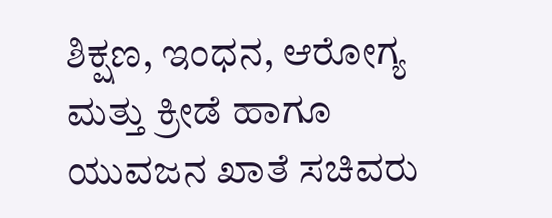ಶಿಕ್ಷಣ, ಇಂಧನ, ಆರೋಗ್ಯ ಮತ್ತು ಕ್ರೀಡೆ ಹಾಗೂ ಯುವಜನ ಖಾತೆ ಸಚಿವರು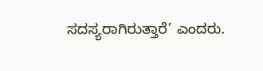ಸದಸ್ಯರಾಗಿರುತ್ತಾರೆ’ ಎಂದರು.